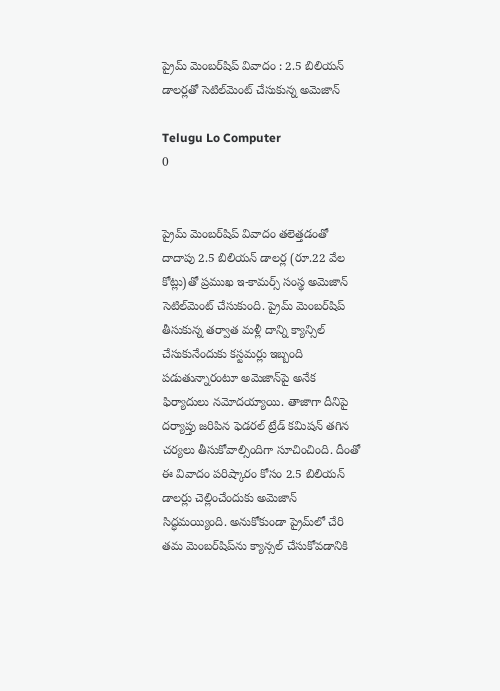ప్రైమ్‌ మెంబర్‌షిప్‌ వివాదం : 2.5 బిలియన్‌ డాలర్లతో సెటిల్‌మెంట్‌ చేసుకున్న అమెజాన్‌

Telugu Lo Computer
0


ప్రైమ్‌ మెంబర్‌షిప్‌ వివాదం తలెత్తడంతో దాదాపు 2.5 బిలియన్‌ డాలర్ల (రూ.22 వేల కోట్లు)తో ప్రముఖ ఇ-కామర్స్‌ సంస్థ అమెజాన్‌ సెటిల్‌మెంట్‌ చేసుకుంది. ప్రైమ్‌ మెంబర్‌షిప్‌ తీసుకున్న తర్వాత మళ్లీ దాన్ని క్యాన్సిల్‌ చేసుకునేందుకు కస్టమర్లు ఇబ్బంది పడుతున్నారంటూ అమెజాన్‌పై అనేక ఫిర్యాదులు నమోదయ్యాయి. తాజాగా దీనిపై దర్యాప్తు జరిపిన ఫెడరల్‌ ట్రేడ్‌ కమిషన్‌ తగిన చర్యలు తీసుకోవాల్సిందిగా సూచించింది. దీంతో ఈ వివాదం పరిష్కారం కోసం 2.5 బిలియన్‌ డాలర్లు చెల్లించేందుకు అమెజాన్‌ సిద్ధమయ్యింది. అనుకోకుండా ప్రైమ్‌లో చేరి తమ మెంబర్‌షిప్‌ను క్యాన్సల్‌ చేసుకోవడానికి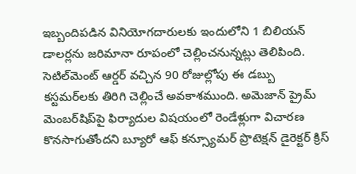ఇబ్బందిపడిన వినియోగదారులకు ఇందులోని 1 బిలియన్‌ డాలర్లను జరిమానా రూపంలో చెల్లించనున్నట్లు తెలిపింది. సెటిల్‌మెంట్ ఆర్డర్ వచ్చిన 90 రోజుల్లోపు ఈ డబ్బు కస్టమర్‌లకు తిరిగి చెల్లించే అవకాశముంది. అమెజాన్‌ ప్రైమ్‌ మెంబర్‌షిప్‌పై ఫిర్యాదుల విషయంలో రెండేళ్లుగా విచారణ కొనసాగుతోందని బ్యూరో ఆఫ్ కన్స్యూమర్ ప్రొటెక్షన్ డైరెక్టర్ క్రిస్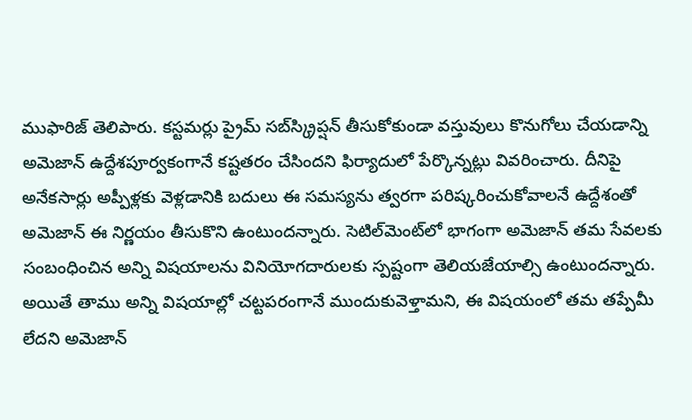ముఫారిజ్ తెలిపారు. కస్టమర్లు ప్రైమ్‌ సబ్‌స్క్రిప్షన్‌ తీసుకోకుండా వస్తువులు కొనుగోలు చేయడాన్ని అమెజాన్ ఉద్దేశపూర్వకంగానే కష్టతరం చేసిందని ఫిర్యాదులో పేర్కొన్నట్లు వివరించారు. దీనిపై అనేకసార్లు అప్పీళ్లకు వెళ్లడానికి బదులు ఈ సమస్యను త్వరగా పరిష్కరించుకోవాలనే ఉద్దేశంతో అమెజాన్‌ ఈ నిర్ణయం తీసుకొని ఉంటుందన్నారు. సెటిల్‌మెంట్‌లో భాగంగా అమెజాన్‌ తమ సేవలకు సంబంధించిన అన్ని విషయాలను వినియోగదారులకు స్పష్టంగా తెలియజేయాల్సి ఉంటుందన్నారు. అయితే తాము అన్ని విషయాల్లో చట్టపరంగానే ముందుకువెళ్తామని, ఈ విషయంలో తమ తప్పేమీ లేదని అమెజాన్‌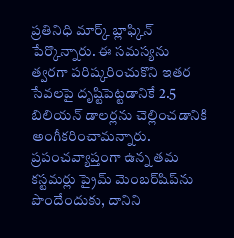ప్రతినిధి మార్క్ బ్లాఫ్కిన్ పేర్కొన్నారు. ఈ సమస్యను త్వరగా పరిష్కరించుకొని ఇతర సేవలపై దృష్టిపెట్టడానికే 2.5 బిలియన్‌ డాలర్లను చెల్లించడానికి అంగీకరించామన్నారు. ప్రపంచవ్యాప్తంగా ఉన్న తమ కస్టమర్లు ప్రైమ్‌ మెంబర్‌షిప్‌ను పొందేందుకు, దానిని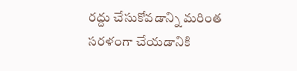రద్దు చేసుకోవడాన్ని మరింత సరళంగా చేయడానికి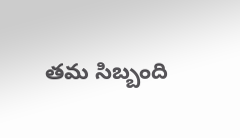తమ సిబ్బంది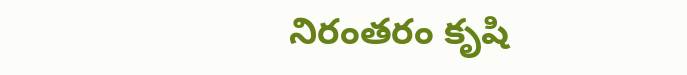నిరంతరం కృషి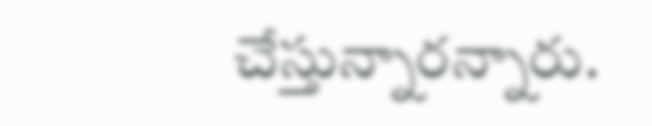చేస్తున్నారన్నారు.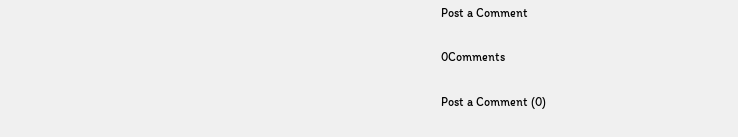Post a Comment

0Comments

Post a Comment (0)